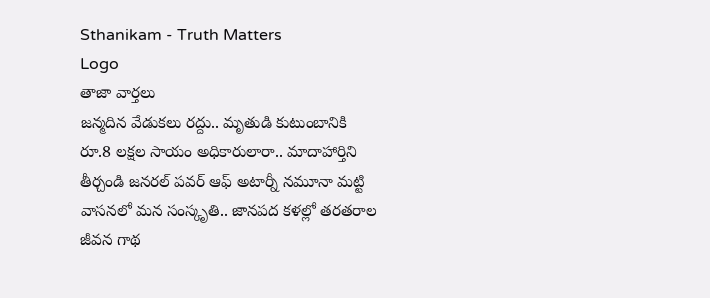Sthanikam - Truth Matters
Logo
తాజా వార్తలు
జన్మదిన వేడుకలు రద్దు.. మృతుడి కుటుంబానికి రూ.8 లక్షల సాయం అధికారులారా.. మాదాహార్తిని తీర్చండి జనరల్ పవర్ ఆఫ్ అటార్నీ నమూనా మట్టి వాసనలో మన సంస్కృతి.. జానపద కళల్లో తరతరాల జీవన గాథ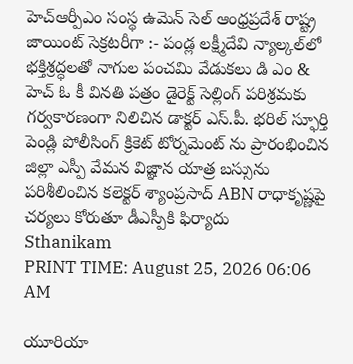హెచ్ఆర్పీఎం సంస్థ ఉమెన్ సెల్ ఆంధ్రప్రదేశ్ రాష్ట్ర జాయింట్ సెక్రటరీగా :- పండ్ల లక్ష్మీదేవి న్యాల్కల్‌లో భక్తిశ్రద్ధలతో నాగుల పంచమి వేడుకలు డి ఎం & హెచ్ ఓ కీ వినతి పత్రం డైరెక్ట్ సెల్లింగ్ పరిశ్రమకు గర్వకారణంగా నిలిచిన డాక్టర్ ఎస్.పీ. భరిల్ స్ఫూర్తి పెండ్లి పోలీసింగ్ క్రికెట్ టోర్నమెంట్ ను ప్రారంభించిన జిల్లా ఎస్పీ వేమన విజ్ఞాన యాత్ర బస్సును పరిశీలించిన కలెక్టర్ శ్యాంప్రసాద్ ABN రాధాకృష్ణపై చర్యలు కోరుతూ డీఎస్పీకి ఫిర్యాదు
Sthanikam
PRINT TIME: August 25, 2026 06:06 AM

యూరియా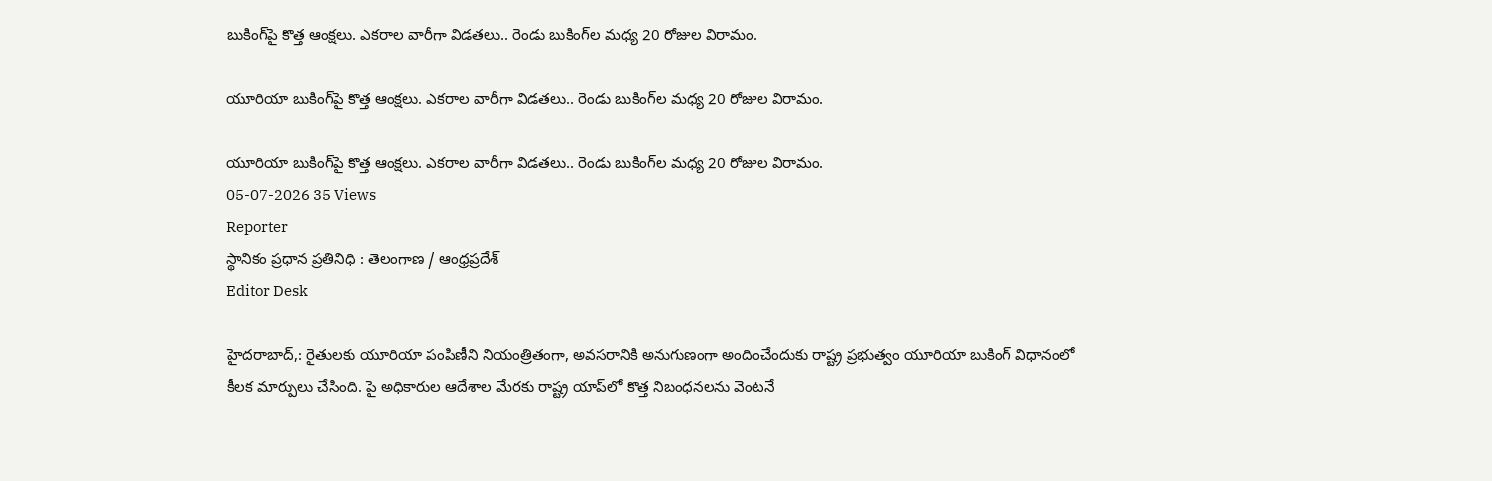బుకింగ్‌పై కొత్త ఆంక్షలు. ఎకరాల వారీగా విడతలు.. రెండు బుకింగ్‌ల మధ్య 20 రోజుల విరామం.

యూరియా బుకింగ్‌పై కొత్త ఆంక్షలు. ఎకరాల వారీగా విడతలు.. రెండు బుకింగ్‌ల మధ్య 20 రోజుల విరామం.

యూరియా బుకింగ్‌పై కొత్త ఆంక్షలు. ఎకరాల వారీగా విడతలు.. రెండు బుకింగ్‌ల మధ్య 20 రోజుల విరామం.
05-07-2026 35 Views
Reporter
స్థానికం ప్రధాన ప్రతినిధి : తెలంగాణ / ఆంధ్రప్రదేశ్
Editor Desk

హైదరాబాద్,: రైతులకు యూరియా పంపిణీని నియంత్రితంగా, అవసరానికి అనుగుణంగా అందించేందుకు రాష్ట్ర ప్రభుత్వం యూరియా బుకింగ్ విధానంలో కీలక మార్పులు చేసింది. పై అధికారుల ఆదేశాల మేరకు రాష్ట్ర యాప్‌లో కొత్త నిబంధనలను వెంటనే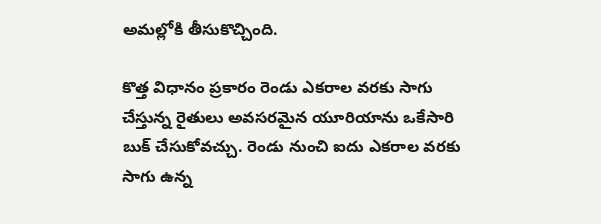అమల్లోకి తీసుకొచ్చింది.

కొత్త విధానం ప్రకారం రెండు ఎకరాల వరకు సాగు చేస్తున్న రైతులు అవసరమైన యూరియాను ఒకేసారి బుక్ చేసుకోవచ్చు. రెండు నుంచి ఐదు ఎకరాల వరకు సాగు ఉన్న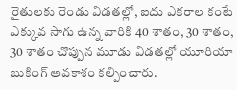రైతులకు రెండు విడతల్లో, ఐదు ఎకరాల కంటే ఎక్కువ సాగు ఉన్న వారికి 40 శాతం, 30 శాతం, 30 శాతం చొప్పున మూడు విడతల్లో యూరియా బుకింగ్ అవకాశం కల్పించారు.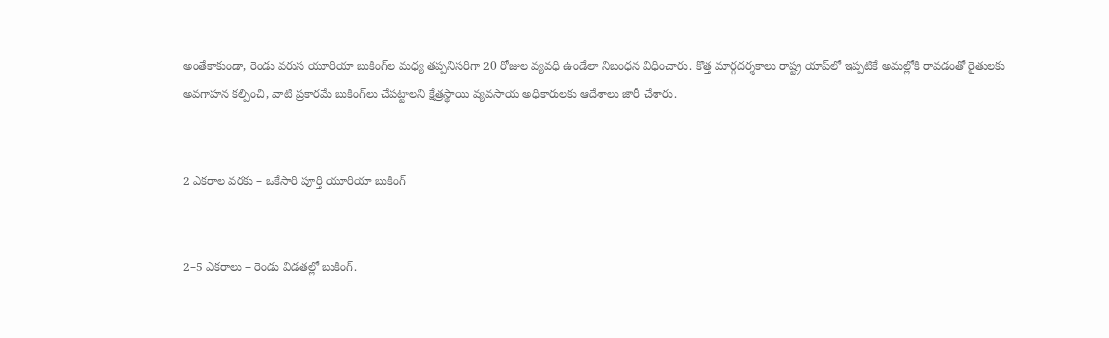అంతేకాకుండా, రెండు వరుస యూరియా బుకింగ్‌ల మధ్య తప్పనిసరిగా 20 రోజుల వ్యవధి ఉండేలా నిబంధన విధించారు. కొత్త మార్గదర్శకాలు రాష్ట్ర యాప్‌లో ఇప్పటికే అమల్లోకి రావడంతో రైతులకు అవగాహన కల్పించి, వాటి ప్రకారమే బుకింగ్‌లు చేపట్టాలని క్షేత్రస్థాయి వ్యవసాయ అధికారులకు ఆదేశాలు జారీ చేశారు.


2 ఎకరాల వరకు – ఒకేసారి పూర్తి యూరియా బుకింగ్


2–5 ఎకరాలు – రెండు విడతల్లో బుకింగ్.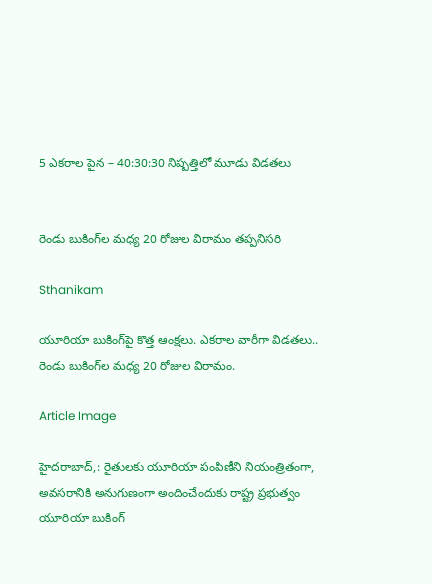5 ఎకరాల పైన – 40:30:30 నిష్పత్తిలో మూడు విడతలు


రెండు బుకింగ్‌ల మధ్య 20 రోజుల విరామం తప్పనిసరి

Sthanikam

యూరియా బుకింగ్‌పై కొత్త ఆంక్షలు. ఎకరాల వారీగా విడతలు.. రెండు బుకింగ్‌ల మధ్య 20 రోజుల విరామం.

Article Image

హైదరాబాద్,: రైతులకు యూరియా పంపిణీని నియంత్రితంగా, అవసరానికి అనుగుణంగా అందించేందుకు రాష్ట్ర ప్రభుత్వం యూరియా బుకింగ్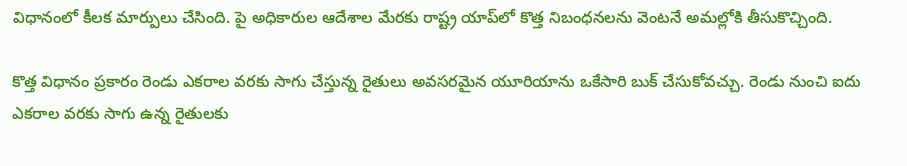విధానంలో కీలక మార్పులు చేసింది. పై అధికారుల ఆదేశాల మేరకు రాష్ట్ర యాప్‌లో కొత్త నిబంధనలను వెంటనే అమల్లోకి తీసుకొచ్చింది.

కొత్త విధానం ప్రకారం రెండు ఎకరాల వరకు సాగు చేస్తున్న రైతులు అవసరమైన యూరియాను ఒకేసారి బుక్ చేసుకోవచ్చు. రెండు నుంచి ఐదు ఎకరాల వరకు సాగు ఉన్న రైతులకు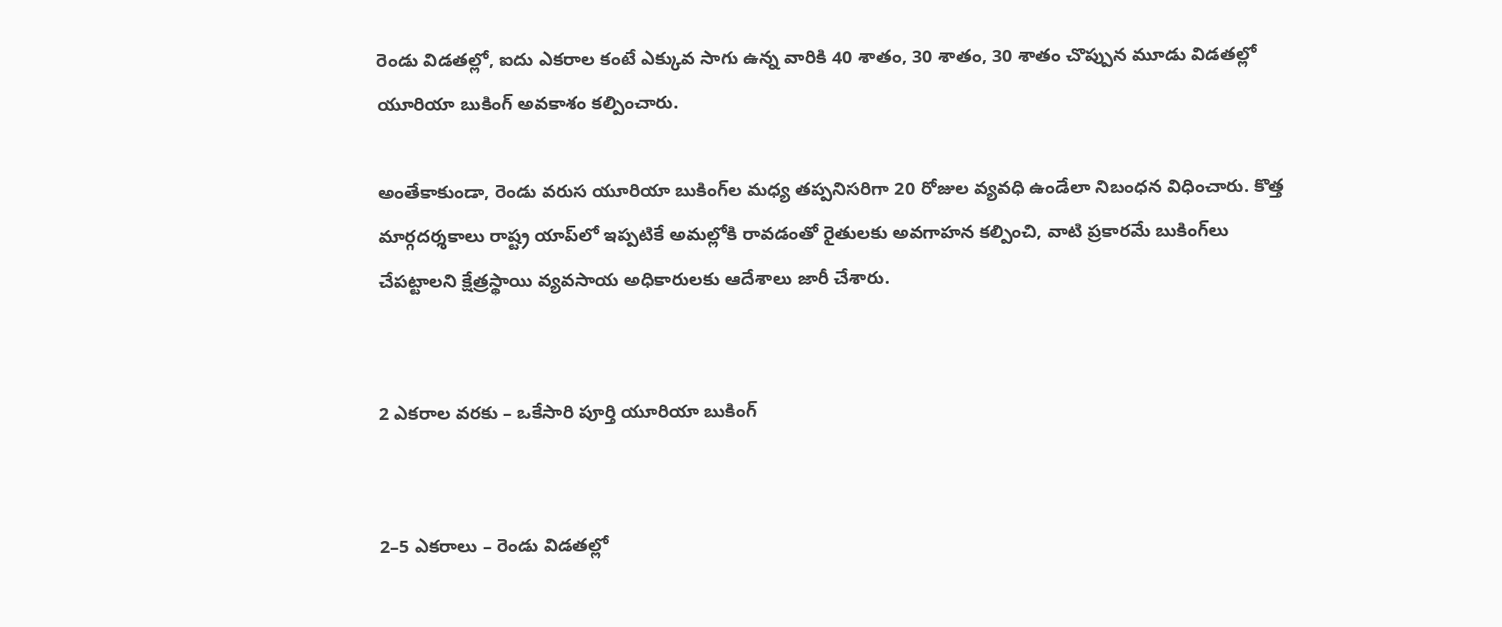రెండు విడతల్లో, ఐదు ఎకరాల కంటే ఎక్కువ సాగు ఉన్న వారికి 40 శాతం, 30 శాతం, 30 శాతం చొప్పున మూడు విడతల్లో యూరియా బుకింగ్ అవకాశం కల్పించారు.

అంతేకాకుండా, రెండు వరుస యూరియా బుకింగ్‌ల మధ్య తప్పనిసరిగా 20 రోజుల వ్యవధి ఉండేలా నిబంధన విధించారు. కొత్త మార్గదర్శకాలు రాష్ట్ర యాప్‌లో ఇప్పటికే అమల్లోకి రావడంతో రైతులకు అవగాహన కల్పించి, వాటి ప్రకారమే బుకింగ్‌లు చేపట్టాలని క్షేత్రస్థాయి వ్యవసాయ అధికారులకు ఆదేశాలు జారీ చేశారు.


2 ఎకరాల వరకు – ఒకేసారి పూర్తి యూరియా బుకింగ్


2–5 ఎకరాలు – రెండు విడతల్లో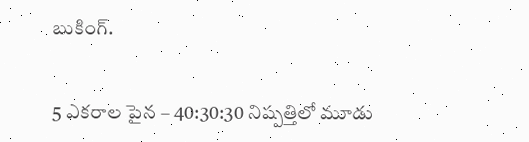బుకింగ్.


5 ఎకరాల పైన – 40:30:30 నిష్పత్తిలో మూడు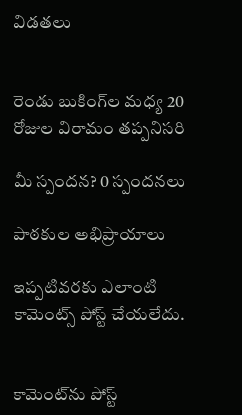విడతలు


రెండు బుకింగ్‌ల మధ్య 20 రోజుల విరామం తప్పనిసరి

మీ స్పందన? 0 స్పందనలు

పాఠకుల అభిప్రాయాలు

ఇప్పటివరకు ఎలాంటి కామెంట్స్ పోస్ట్ చేయలేదు.


కామెంట్‌ను పోస్ట్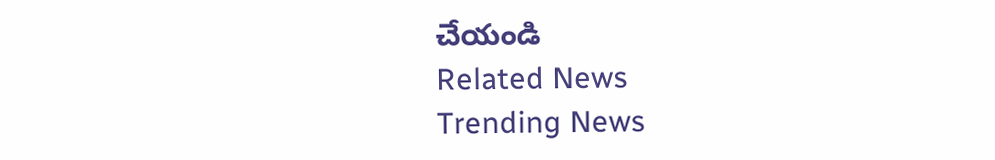చేయండి
Related News
Trending News